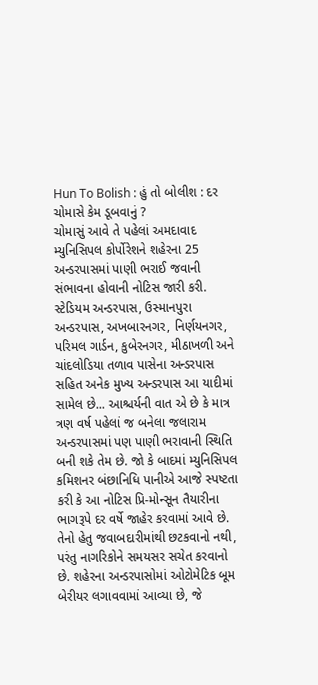Hun To Bolish : હું તો બોલીશ : દર ચોમાસે કેમ ડૂબવાનું ?
ચોમાસું આવે તે પહેલાં અમદાવાદ મ્યુનિસિપલ કોર્પોરેશને શહેરના 25 અન્ડરપાસમાં પાણી ભરાઈ જવાની સંભાવના હોવાની નોટિસ જારી કરી. સ્ટેડિયમ અન્ડરપાસ, ઉસ્માનપુરા અન્ડરપાસ, અખબારનગર, નિર્ણયનગર, પરિમલ ગાર્ડન, કુબેરનગર, મીઠાખળી અને ચાંદલોડિયા તળાવ પાસેના અન્ડરપાસ સહિત અનેક મુખ્ય અન્ડરપાસ આ યાદીમાં સામેલ છે... આશ્ચર્યની વાત એ છે કે માત્ર ત્રણ વર્ષ પહેલાં જ બનેલા જલારામ અન્ડરપાસમાં પણ પાણી ભરાવાની સ્થિતિ બની શકે તેમ છે. જો કે બાદમાં મ્યુનિસિપલ કમિશનર બંછાનિધિ પાનીએ આજે સ્પષ્ટતા કરી કે આ નોટિસ પ્રિ-મોન્સૂન તૈયારીના ભાગરૂપે દર વર્ષે જાહેર કરવામાં આવે છે. તેનો હેતુ જવાબદારીમાંથી છટકવાનો નથી, પરંતુ નાગરિકોને સમયસર સચેત કરવાનો છે. શહેરના અન્ડરપાસોમાં ઓટોમેટિક બૂમ બેરીયર લગાવવામાં આવ્યા છે, જે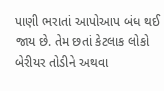પાણી ભરાતાં આપોઆપ બંધ થઈ જાય છે. તેમ છતાં કેટલાક લોકો બેરીયર તોડીને અથવા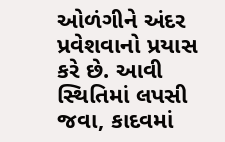ઓળંગીને અંદર પ્રવેશવાનો પ્રયાસ કરે છે. આવી સ્થિતિમાં લપસી જવા, કાદવમાં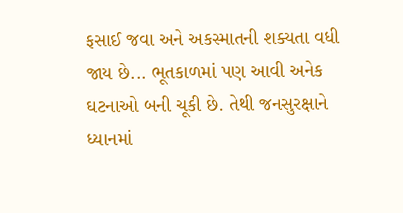ફસાઈ જવા અને અકસ્માતની શક્યતા વધી જાય છે... ભૂતકાળમાં પણ આવી અનેક ઘટનાઓ બની ચૂકી છે. તેથી જનસુરક્ષાને ધ્યાનમાં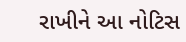રાખીને આ નોટિસ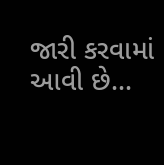જારી કરવામાં આવી છે...